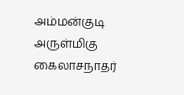அம்மன்குடி அருள்மிகு கைலாசநாதர்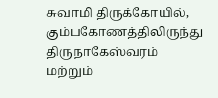சுவாமி திருக்கோயில், கும்பகோணத்திலிருந்து திருநாகேஸ்வரம் மற்றும்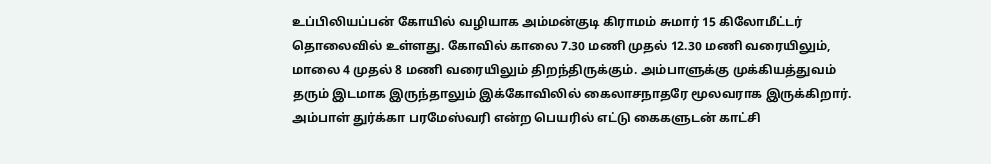உப்பிலியப்பன் கோயில் வழியாக அம்மன்குடி கிராமம் சுமார் 15 கிலோமீட்டர் தொலைவில் உள்ளது. கோவில் காலை 7.30 மணி முதல் 12.30 மணி வரையிலும், மாலை 4 முதல் 8 மணி வரையிலும் திறந்திருக்கும். அம்பாளுக்கு முக்கியத்துவம் தரும் இடமாக இருந்தாலும் இக்கோவிலில் கைலாசநாதரே மூலவராக இருக்கிறார். அம்பாள் துர்க்கா பரமேஸ்வரி என்ற பெயரில் எட்டு கைகளுடன் காட்சி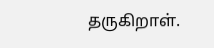தருகிறாள்.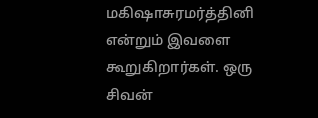மகிஷாசுரமர்த்தினி என்றும் இவளை கூறுகிறார்கள். ஒரு சிவன்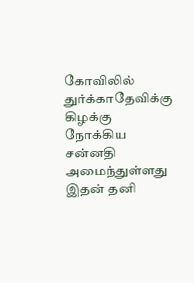கோவிலில் துர்க்காதேவிக்கு கிழக்கு நோக்கிய சன்னதி அமைந்துள்ளது இதன் தனி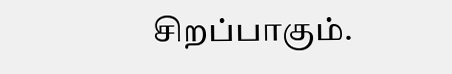சிறப்பாகும்.